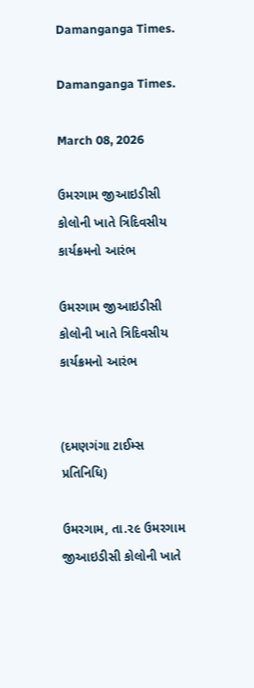Damanganga Times.

Damanganga Times.

March 08, 2026

ઉમરગામ જીઆઇડીસી કોલોની ખાતે ત્રિદિવસીય કાર્યક્રમનો આરંભ

ઉમરગામ જીઆઇડીસી કોલોની ખાતે ત્રિદિવસીય કાર્યક્રમનો આરંભ


(દમણગંગા ટાઈમ્સ પ્રતિનિધિ)

ઉમરગામ, તા.૨૯ ઉમરગામ જીઆઇડીસી કોલોની ખાતે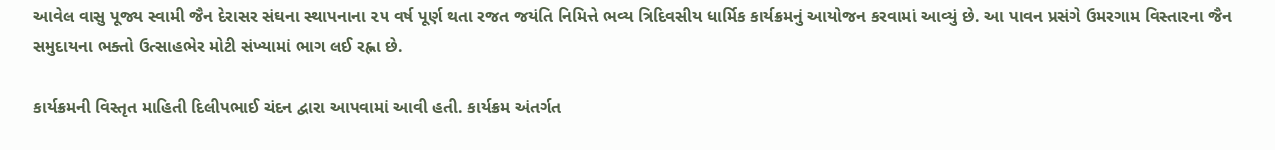આવેલ વાસુ પૂજ્ય સ્વામી જૈન દેરાસર સંઘના સ્થાપનાના ૨૫ વર્ષ પૂર્ણ થતા રજત જયંતિ નિમિત્તે ભવ્ય ત્રિદિવસીય ધાર્મિક કાર્યક્રમનું આયોજન કરવામાં આવ્યું છે. આ પાવન પ્રસંગે ઉમરગામ વિસ્તારના જૈન સમુદાયના ભક્તો ઉત્સાહભેર મોટી સંખ્યામાં ભાગ લઈ રહ્ના છે.

કાર્યક્રમની વિસ્તૃત માહિતી દિલીપભાઈ ચંદન દ્વારા આપવામાં આવી હતી. કાર્યક્રમ અંતર્ગત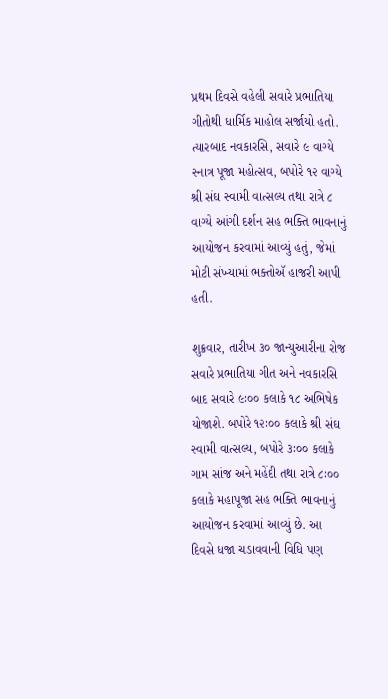પ્રથમ દિવસે વહેલી સવારે પ્રભાતિયા ગીતોથી ધાર્મિક માહોલ સર્જાયો હતો. ત્યારબાદ નવકારસિ, સવારે ૯ વાગ્યે સ્નાત્ર પૂજા મહોત્સવ, બપોરે ૧૨ વાગ્યે શ્રી સંઘ સ્વામી વાત્સલ્ય તથા રાત્રે ૮ વાગ્યે આંગી દર્શન સહ ભક્તિ ભાવનાનું આયોજન કરવામાં આવ્યું હતું, જેમાં મોટી સંખ્યામાં ભક્તોઍ હાજરી આપી હતી.

શુક્રવાર, તારીખ ૩૦ જાન્યુઆરીના રોજ સવારે પ્રભાતિયા ગીત અને નવકારસિ બાદ સવારે ૯ઃ૦૦ કલાકે ૧૮ અભિષેક યોજાશે. બપોરે ૧૨ઃ૦૦ કલાકે શ્રી સંઘ સ્વામી વાત્સલ્ય, બપોરે ૩ઃ૦૦ કલાકે ગામ સાંજ અને મહેંદી તથા રાત્રે ૮ઃ૦૦ કલાકે મહાપૂજા સહ ભક્તિ ભાવનાનું આયોજન કરવામાં આવ્યું છે. આ દિવસે ધજા ચડાવવાની વિધિ પણ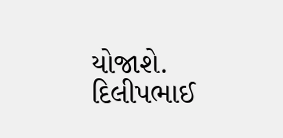યોજાશે. દિલીપભાઈ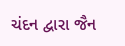ચંદન દ્વારા જૈન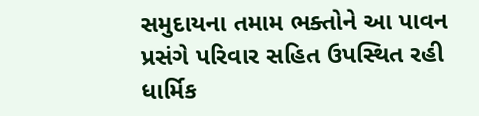સમુદાયના તમામ ભક્તોને આ પાવન પ્રસંગે પરિવાર સહિત ઉપસ્થિત રહી ધાર્મિક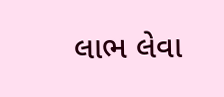લાભ લેવા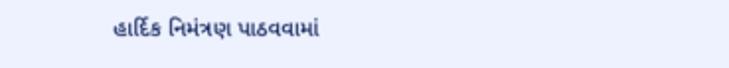હાર્દિક નિમંત્રણ પાઠવવામાં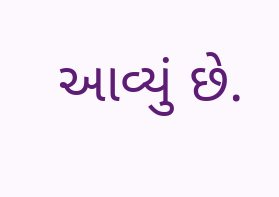આવ્યું છે.